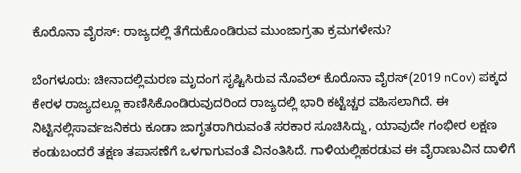ಕೊರೊನಾ ವೈರಸ್‌: ರಾಜ್ಯದಲ್ಲಿ ತೆಗೆದುಕೊಂಡಿರುವ ಮುಂಜಾಗ್ರತಾ ಕ್ರಮಗಳೇನು?

ಬೆಂಗಳೂರು: ಚೀನಾದಲ್ಲಿಮರಣ ಮೃದಂಗ ಸೃಷ್ಟಿಸಿರುವ ನೊವೆಲ್‌ ಕೊರೊನಾ ವೈರಸ್‌(2019 nCov) ಪಕ್ಕದ ಕೇರಳ ರಾಜ್ಯದಲ್ಲೂ ಕಾಣಿಸಿಕೊಂಡಿರುವುದರಿಂದ ರಾಜ್ಯದಲ್ಲಿ ಭಾರಿ ಕಟ್ಟೆಚ್ಚರ ವಹಿಸಲಾಗಿದೆ. ಈ ನಿಟ್ಟಿನಲ್ಲಿಸಾರ್ವಜನಿಕರು ಕೂಡಾ ಜಾಗೃತರಾಗಿರುವಂತೆ ಸರಕಾರ ಸೂಚಿಸಿದ್ದು, ಯಾವುದೇ ಗಂಭೀರ ಲಕ್ಷಣ ಕಂಡುಬಂದರೆ ತಕ್ಷಣ ತಪಾಸಣೆಗೆ ಒಳಗಾಗುವಂತೆ ವಿನಂತಿಸಿದೆ. ಗಾಳಿಯಲ್ಲಿಹರಡುವ ಈ ವೈರಾಣುವಿನ ದಾಳಿಗೆ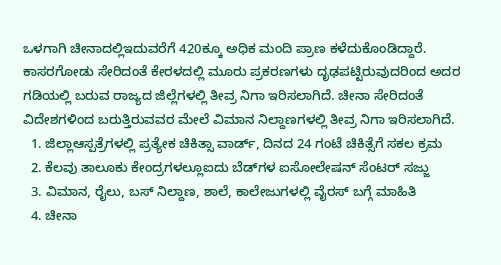ಒಳಗಾಗಿ ಚೀನಾದಲ್ಲಿಇದುವರೆಗೆ 420ಕ್ಕೂ ಅಧಿಕ ಮಂದಿ ಪ್ರಾಣ ಕಳೆದುಕೊಂಡಿದ್ದಾರೆ. ಕಾಸರಗೋಡು ಸೇರಿದಂತೆ ಕೇರಳದಲ್ಲಿ ಮೂರು ಪ್ರಕರಣಗಳು ದೃಢಪಟ್ಟಿರುವುದರಿಂದ ಅದರ ಗಡಿಯಲ್ಲಿ ಬರುವ ರಾಜ್ಯದ ಜಿಲ್ಲೆಗಳಲ್ಲಿ ತೀವ್ರ ನಿಗಾ ಇರಿಸಲಾಗಿದೆ. ಚೀನಾ ಸೇರಿದಂತೆ ವಿದೇಶಗಳಿಂದ ಬರುತ್ತಿರುವವರ ಮೇಲೆ ವಿಮಾನ ನಿಲ್ದಾಣಗಳಲ್ಲಿ ತೀವ್ರ ನಿಗಾ ಇರಿಸಲಾಗಿದೆ.
  1. ಜಿಲ್ಲಾಆಸ್ಪತ್ರೆಗಳಲ್ಲಿ ಪ್ರತ್ಯೇಕ ಚಿಕಿತ್ಸಾ ವಾರ್ಡ್‌, ದಿನದ 24 ಗಂಟೆ ಚಿಕಿತ್ಸೆಗೆ ಸಕಲ ಕ್ರಮ
  2. ಕೆಲವು ತಾಲೂಕು ಕೇಂದ್ರಗಳಲ್ಲೂಐದು ಬೆಡ್‌ಗಳ ಐಸೋಲೇಷನ್‌ ಸೆಂಟರ್‌ ಸಜ್ಜು
  3. ವಿಮಾನ, ರೈಲು, ಬಸ್‌ ನಿಲ್ದಾಣ, ಶಾಲೆ, ಕಾಲೇಜುಗಳಲ್ಲಿ ವೈರಸ್‌ ಬಗ್ಗೆ ಮಾಹಿತಿ
  4. ಚೀನಾ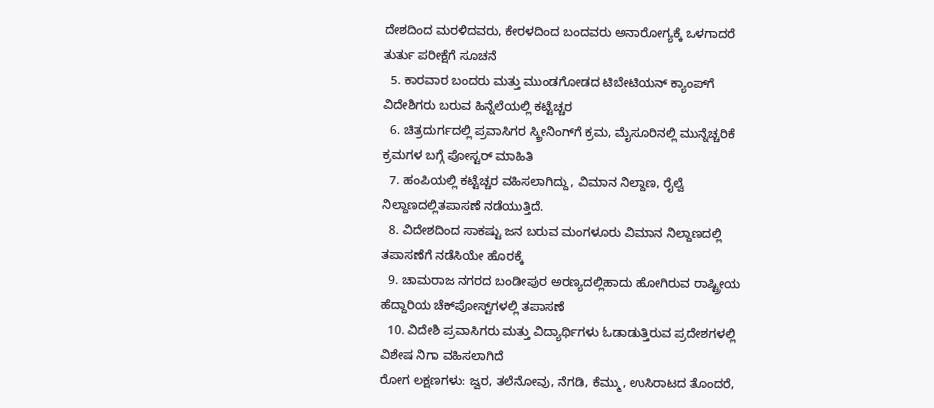ದೇಶದಿಂದ ಮರಳಿದವರು, ಕೇರಳದಿಂದ ಬಂದವರು ಅನಾರೋಗ್ಯಕ್ಕೆ ಒಳಗಾದರೆ ತುರ್ತು ಪರೀಕ್ಷೆಗೆ ಸೂಚನೆ
  5. ಕಾರವಾರ ಬಂದರು ಮತ್ತು ಮುಂಡಗೋಡದ ಟಿಬೇಟಿಯನ್‌ ಕ್ಯಾಂಪ್‌ಗೆ ವಿದೇಶಿಗರು ಬರುವ ಹಿನ್ನೆಲೆಯಲ್ಲಿ ಕಟ್ಟೆಚ್ಚರ
  6. ಚಿತ್ರದುರ್ಗದಲ್ಲಿ ಪ್ರವಾಸಿಗರ ಸ್ಕ್ರೀನಿಂಗ್‌ಗೆ ಕ್ರಮ, ಮೈಸೂರಿನಲ್ಲಿ ಮುನ್ನೆಚ್ಚರಿಕೆ ಕ್ರಮಗಳ ಬಗ್ಗೆ ಪೋಸ್ಟರ್‌ ಮಾಹಿತಿ
  7. ಹಂಪಿಯಲ್ಲಿ ಕಟ್ಟೆಚ್ಚರ ವಹಿಸಲಾಗಿದ್ದು, ವಿಮಾನ ನಿಲ್ದಾಣ, ರೈಲ್ವೆ ನಿಲ್ದಾಣದಲ್ಲಿತಪಾಸಣೆ ನಡೆಯುತ್ತಿದೆ.
  8. ವಿದೇಶದಿಂದ ಸಾಕಷ್ಟು ಜನ ಬರುವ ಮಂಗಳೂರು ವಿಮಾನ ನಿಲ್ದಾಣದಲ್ಲಿ ತಪಾಸಣೆಗೆ ನಡೆಸಿಯೇ ಹೊರಕ್ಕೆ
  9. ಚಾಮರಾಜ ನಗರದ ಬಂಡೀಪುರ ಅರಣ್ಯದಲ್ಲಿಹಾದು ಹೋಗಿರುವ ರಾಷ್ಟ್ರೀಯ ಹೆದ್ದಾರಿಯ ಚೆಕ್‌ಪೋಸ್ಟ್‌ಗಳಲ್ಲಿ ತಪಾಸಣೆ
  10. ವಿದೇಶಿ ಪ್ರವಾಸಿಗರು ಮತ್ತು ವಿದ್ಯಾರ್ಥಿಗಳು ಓಡಾಡುತ್ತಿರುವ ಪ್ರದೇಶಗಳಲ್ಲಿ ವಿಶೇಷ ನಿಗಾ ವಹಿಸಲಾಗಿದೆ
ರೋಗ ಲಕ್ಷಣಗಳು: ಜ್ವರ, ತಲೆನೋವು, ನೆಗಡಿ, ಕೆಮ್ಮು, ಉಸಿರಾಟದ ತೊಂದರೆ,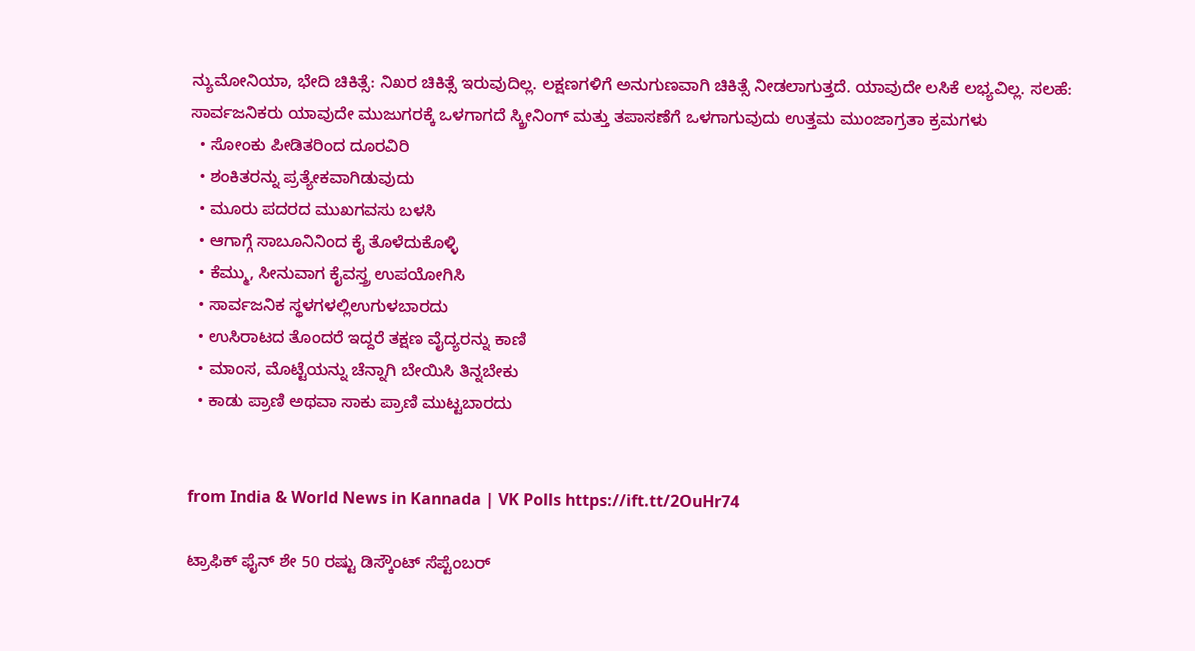ನ್ಯುಮೋನಿಯಾ, ಭೇದಿ ಚಿಕಿತ್ಸೆ: ನಿಖರ ಚಿಕಿತ್ಸೆ ಇರುವುದಿಲ್ಲ. ಲಕ್ಷಣಗಳಿಗೆ ಅನುಗುಣವಾಗಿ ಚಿಕಿತ್ಸೆ ನೀಡಲಾಗುತ್ತದೆ. ಯಾವುದೇ ಲಸಿಕೆ ಲಭ್ಯವಿಲ್ಲ. ಸಲಹೆ: ಸಾರ್ವಜನಿಕರು ಯಾವುದೇ ಮುಜುಗರಕ್ಕೆ ಒಳಗಾಗದೆ ಸ್ಕ್ರೀನಿಂಗ್‌ ಮತ್ತು ತಪಾಸಣೆಗೆ ಒಳಗಾಗುವುದು ಉತ್ತಮ ಮುಂಜಾಗ್ರತಾ ಕ್ರಮಗಳು
  • ಸೋಂಕು ಪೀಡಿತರಿಂದ ದೂರವಿರಿ
  • ಶಂಕಿತರನ್ನು ಪ್ರತ್ಯೇಕವಾಗಿಡುವುದು
  • ಮೂರು ಪದರದ ಮುಖಗವಸು ಬಳಸಿ
  • ಆಗಾಗ್ಗೆ ಸಾಬೂನಿನಿಂದ ಕೈ ತೊಳೆದುಕೊಳ್ಳಿ
  • ಕೆಮ್ಮು, ಸೀನುವಾಗ ಕೈವಸ್ತ್ರ ಉಪಯೋಗಿಸಿ
  • ಸಾರ್ವಜನಿಕ ಸ್ಥಳಗಳಲ್ಲಿಉಗುಳಬಾರದು
  • ಉಸಿರಾಟದ ತೊಂದರೆ ಇದ್ದರೆ ತಕ್ಷಣ ವೈದ್ಯರನ್ನು ಕಾಣಿ
  • ಮಾಂಸ, ಮೊಟ್ಟೆಯನ್ನು ಚೆನ್ನಾಗಿ ಬೇಯಿಸಿ ತಿನ್ನಬೇಕು
  • ಕಾಡು ಪ್ರಾಣಿ ಅಥವಾ ಸಾಕು ಪ್ರಾಣಿ ಮುಟ್ಟಬಾರದು


from India & World News in Kannada | VK Polls https://ift.tt/2OuHr74

ಟ್ರಾಫಿಕ್‌ ಫೈನ್‌ ಶೇ 50 ರಷ್ಟು ಡಿಸ್ಕೌಂಟ್‌ ಸೆಪ್ಟೆಂಬರ್‌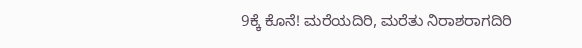9ಕ್ಕೆ ಕೊನೆ! ಮರೆಯದಿರಿ, ಮರೆತು ನಿರಾಶರಾಗದಿರಿ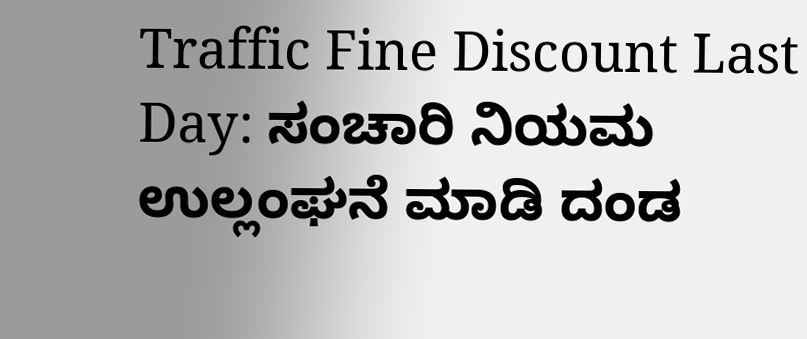Traffic Fine Discount Last Day: ಸಂಚಾರಿ ನಿಯಮ ಉಲ್ಲಂಘನೆ ಮಾಡಿ ದಂಡ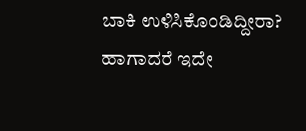ಬಾಕಿ ಉಳಿಸಿಕೊಂಡಿದ್ದೀರಾ? ಹಾಗಾದರೆ ಇದೇ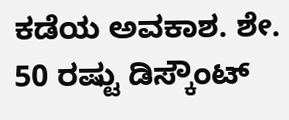ಕಡೆಯ ಅವಕಾಶ. ಶೇ. 50 ರಷ್ಟು ಡಿಸ್ಕೌಂಟ್‌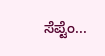ಸೆಪ್ಟೆಂ...